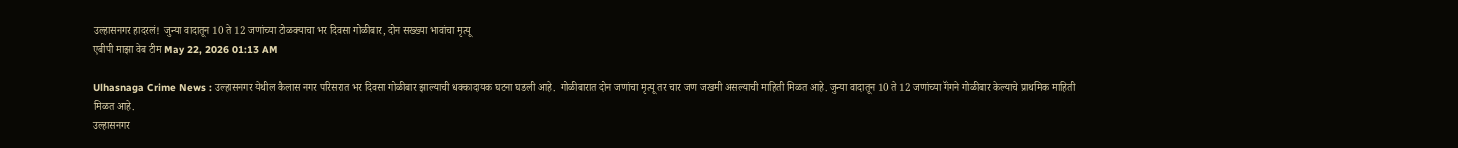उल्हासनगर हादरलं!  जुन्या वादातून 10 ते 12 जणांच्या टोळक्याचा भर दिवसा गोळीबार, दोन सख्ख्या भावांचा मृत्यू
एबीपी माझा वेब टीम May 22, 2026 01:13 AM

Ulhasnaga Crime News : उल्हासनगर येथील कैलास नगर परिसरात भर दिवसा गोळीबार झाल्याची धक्कादायक घटना घडली आहे.  गोळीबारात दोन जणांचा मृत्यू तर चार जण जखमी असल्याची माहिती मिळत आहे. जुन्या वादातून 10 ते 12 जणांच्या गॅंगने गोळीबार केल्याचे प्राथमिक माहिती मिळत आहे.
उल्हासनगर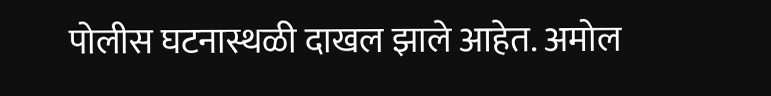पोलीस घटनास्थळी दाखल झाले आहेत. अमोल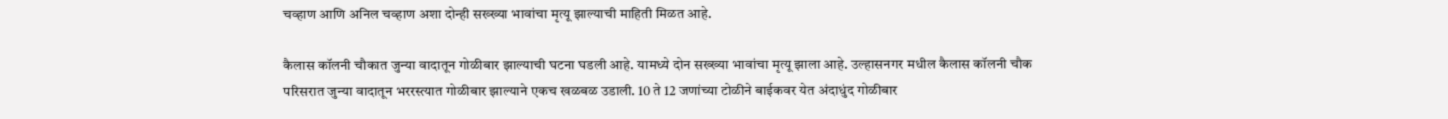चव्हाण आणि अनिल चव्हाण अशा दोन्ही सख्ख्या भावांचा मृत्यू झाल्याची माहिती मिळत आहे.

कैलास कॉलनी चौकात जुन्या वादातून गोळीबार झाल्याची घटना घडली आहे. यामध्ये दोन सख्ख्या भावांचा मृत्यू झाला आहे. उल्हासनगर मधील कैलास कॉलनी चौक परिसरात जुन्या वादातून भररस्त्यात गोळीबार झाल्याने एकच खळबळ उडाली. 10 ते 12 जणांच्या टोळीने बाईकवर येत अंदाधुंद गोळीबार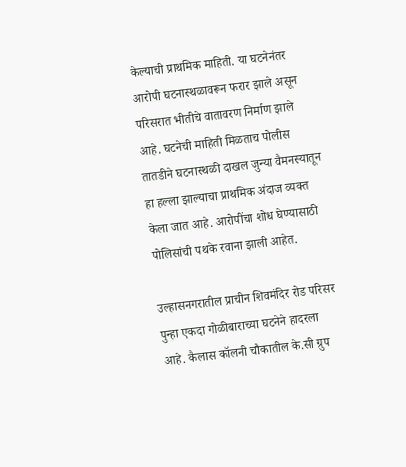केल्याची प्राथमिक माहिती. या घटनेनंतर आरोपी घटनास्थळावरून फरार झाले असून परिसरात भीतीचे वातावरण निर्माण झाले आहे. घटनेची माहिती मिळताच पोलीस तातडीने घटनास्थळी दाखल जुन्या वैमनस्यातून हा हल्ला झाल्याचा प्राथमिक अंदाज व्यक्त केला जात आहे. आरोपींचा शोध घेण्यासाठी पोलिसांची पथके रवाना झाली आहेत.

उल्हासनगरातील प्राचीन शिवमंदिर रोड परिसर पुन्हा एकदा गोळीबाराच्या घटनेने हादरला आहे. कैलास कॉलनी चौकातील के.सी ग्रुप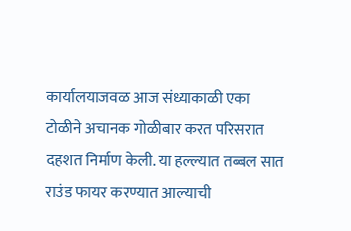कार्यालयाजवळ आज संध्याकाळी एका टोळीने अचानक गोळीबार करत परिसरात दहशत निर्माण केली. या हल्ल्यात तब्बल सात राउंड फायर करण्यात आल्याची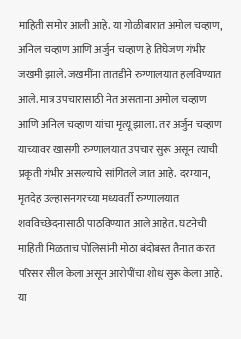माहिती समोर आली आहे. या गोळीबारात अमोल चव्हाण, अनिल चव्हाण आणि अर्जुन चव्हाण हे तिघेजण गंभीर जखमी झाले. जखमींना तातडीने रुग्णालयात हलविण्यात आले. मात्र उपचारासाठी नेत असताना अमोल चव्हाण आणि अनिल चव्हाण यांचा मृत्यू झाला. तर अर्जुन चव्हाण याच्यावर खासगी रुग्णालयात उपचार सुरू असून त्याची प्रकृती गंभीर असल्याचे सांगितले जात आहे. दरम्यान, मृतदेह उल्हासनगरच्या मध्यवर्ती रुग्णालयात शवविच्छेदनासाठी पाठविण्यात आले आहेत. घटनेची माहिती मिळताच पोलिसांनी मोठा बंदोबस्त तैनात करत परिसर सील केला असून आरोपींचा शोध सुरू केला आहे. या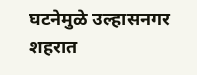घटनेमुळे उल्हासनगर शहरात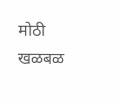मोठी खळबळ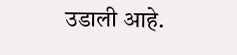उडाली आहे.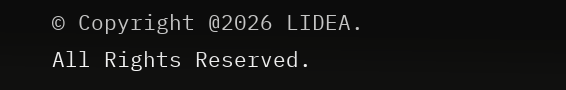© Copyright @2026 LIDEA. All Rights Reserved.